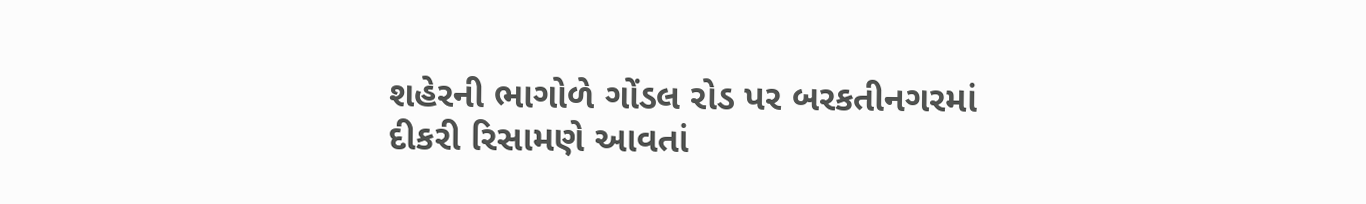શહેરની ભાગોળે ગોંડલ રોડ પર બરકતીનગરમાં દીકરી રિસામણે આવતાં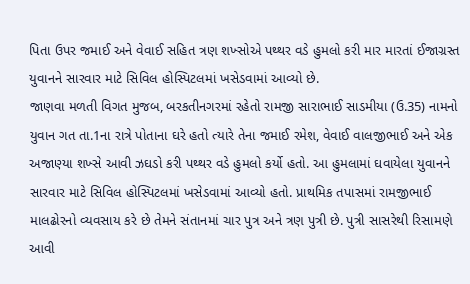પિતા ઉપર જમાઈ અને વેવાઈ સહિત ત્રણ શખ્સોએ પથ્થર વડે હુમલો કરી માર મારતાં ઈજાગ્રસ્ત યુવાનને સારવાર માટે સિવિલ હોસ્પિટલમાં ખસેડવામાં આવ્યો છે.
જાણવા મળતી વિગત મુજબ, બરકતીનગરમાં રહેતો રામજી સારાભાઈ સાડમીયા (ઉ.35) નામનો યુવાન ગત તા.1ના રાત્રે પોતાના ઘરે હતો ત્યારે તેના જમાઈ રમેશ, વેવાઈ વાલજીભાઈ અને એક અજાણ્યા શખ્સે આવી ઝઘડો કરી પથ્થર વડે હુમલો કર્યો હતો. આ હુમલામાં ઘવાયેલા યુવાનને સારવાર માટે સિવિલ હોસ્પિટલમાં ખસેડવામાં આવ્યો હતો. પ્રાથમિક તપાસમાં રામજીભાઈ માલઢોરનો વ્યવસાય કરે છે તેમને સંતાનમાં ચાર પુત્ર અને ત્રણ પુત્રી છે. પુત્રી સાસરેથી રિસામણે આવી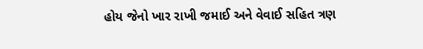હોય જેનો ખાર રાખી જમાઈ અને વેવાઈ સહિત ત્રણ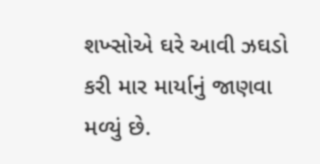શખ્સોએ ઘરે આવી ઝઘડો કરી માર માર્યાનું જાણવા મળ્યું છે.